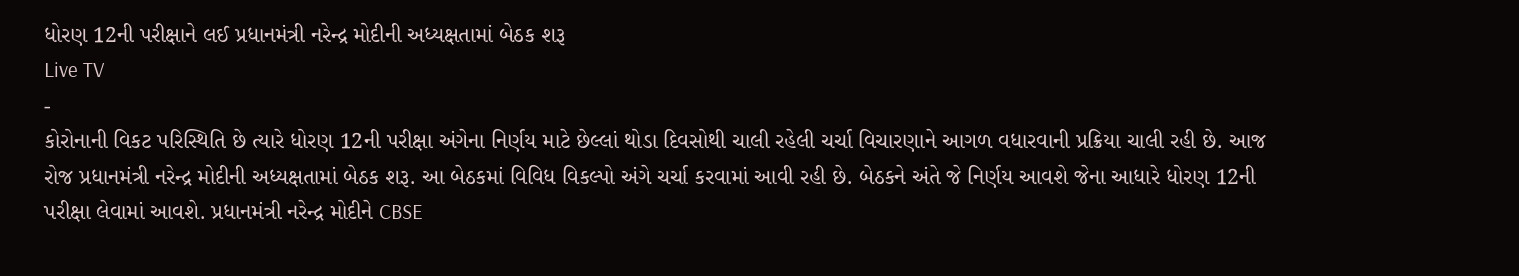ધોરણ 12ની પરીક્ષાને લઈ પ્રધાનમંત્રી નરેન્દ્ર મોદીની અધ્યક્ષતામાં બેઠક શરૂ
Live TV
-
કોરોનાની વિકટ પરિસ્થિતિ છે ત્યારે ધોરણ 12ની પરીક્ષા અંગેના નિર્ણય માટે છેલ્લાં થોડા દિવસોથી ચાલી રહેલી ચર્ચા વિચારણાને આગળ વધારવાની પ્રક્રિયા ચાલી રહી છે. આજ રોજ પ્રધાનમંત્રી નરેન્દ્ર મોદીની અધ્યક્ષતામાં બેઠક શરૂ. આ બેઠકમાં વિવિધ વિકલ્પો અંગે ચર્ચા કરવામાં આવી રહી છે. બેઠકને અંતે જે નિર્ણય આવશે જેના આધારે ધોરણ 12ની પરીક્ષા લેવામાં આવશે. પ્રધાનમંત્રી નરેન્દ્ર મોદીને CBSE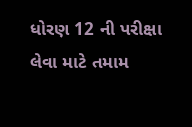ધોરણ 12 ની પરીક્ષા લેવા માટે તમામ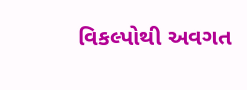વિકલ્પોથી અવગત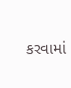કરવામાં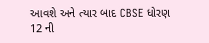આવશે અને ત્યાર બાદ CBSE ધોરણ 12 ની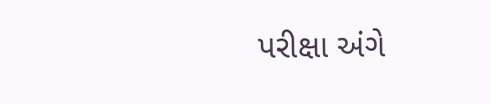પરીક્ષા અંગે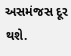અસમંજસ દૂર થશે.